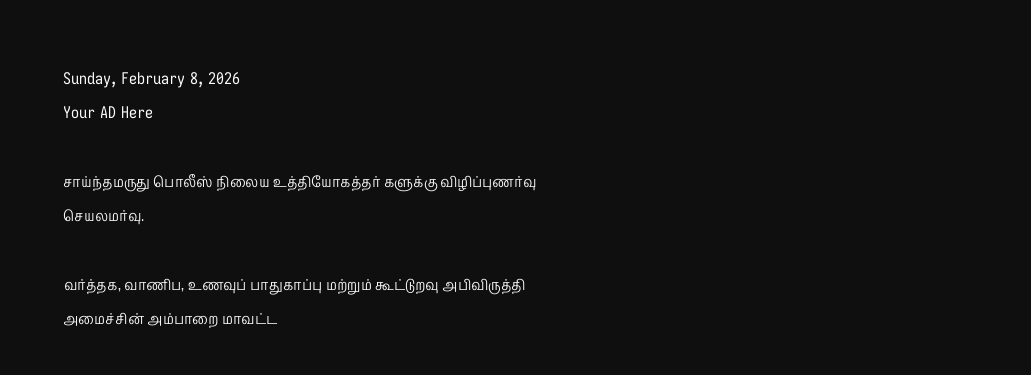Sunday, February 8, 2026
Your AD Here

சாய்ந்தமருது பொலீஸ் நிலைய உத்தியோகத்தர் களுக்கு விழிப்புணர்வு செயலமர்வு.

வர்த்தக, வாணிப, உணவுப் பாதுகாப்பு மற்றும் கூட்டுறவு அபிவிருத்தி அமைச்சின் அம்பாறை மாவட்ட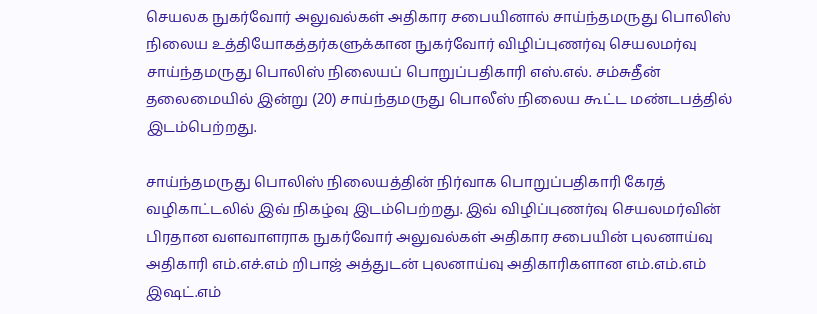செயலக நுகர்வோர் அலுவல்கள் அதிகார சபையினால் சாய்ந்தமருது பொலிஸ் நிலைய உத்தியோகத்தர்களுக்கான நுகர்வோர் விழிப்புணர்வு செயலமர்வு சாய்ந்தமருது பொலிஸ் நிலையப் பொறுப்பதிகாரி எஸ்.எல். சம்சுதீன் தலைமையில் இன்று (20) சாய்ந்தமருது பொலீஸ் நிலைய கூட்ட மண்டபத்தில் இடம்பெற்றது.

சாய்ந்தமருது பொலிஸ் நிலையத்தின் நிர்வாக பொறுப்பதிகாரி கேரத் வழிகாட்டலில் இவ் நிகழ்வு இடம்பெற்றது. இவ் விழிப்புணர்வு செயலமர்வின் பிரதான வளவாளராக நுகர்வோர் அலுவல்கள் அதிகார சபையின் புலனாய்வு அதிகாரி எம்.எச்.எம் றிபாஜ் அத்துடன் புலனாய்வு அதிகாரிகளான எம்.எம்.எம் இஷட்.எம்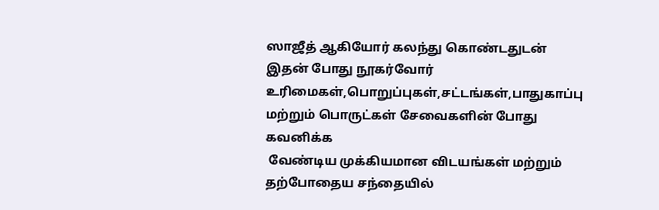ஸாஜீத் ஆகியோர் கலந்து கொண்டதுடன் இதன் போது நூகர்வோர் உரிமைகள்,பொறுப்புகள்,சட்டங்கள்,பாதுகாப்பு மற்றும் பொருட்கள் சேவைகளின் போது கவனிக்க
 வேண்டிய முக்கியமான விடயங்கள் மற்றும் தற்போதைய சந்தையில்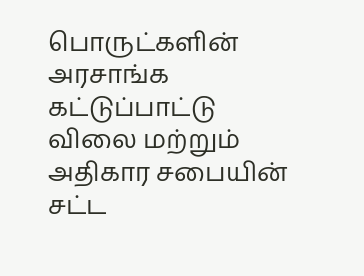பொருட்களின் அரசாங்க கட்டுப்பாட்டு விலை மற்றும் அதிகார சபையின் சட்ட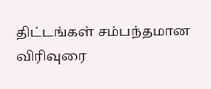திட்டங்கள் சம்பந்தமான விரிவுரை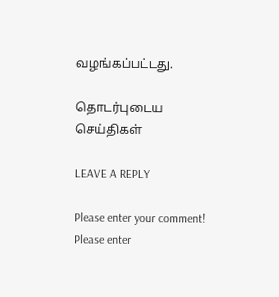வழங்கப்பட்டது.

தொடர்புடைய செய்திகள்

LEAVE A REPLY

Please enter your comment!
Please enter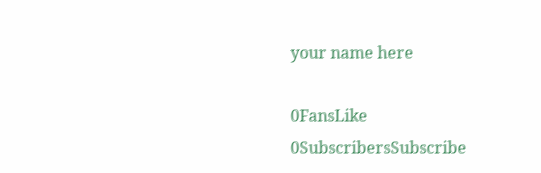your name here

0FansLike
0SubscribersSubscribe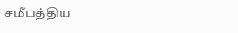சமீபத்திய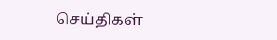செய்திகள்